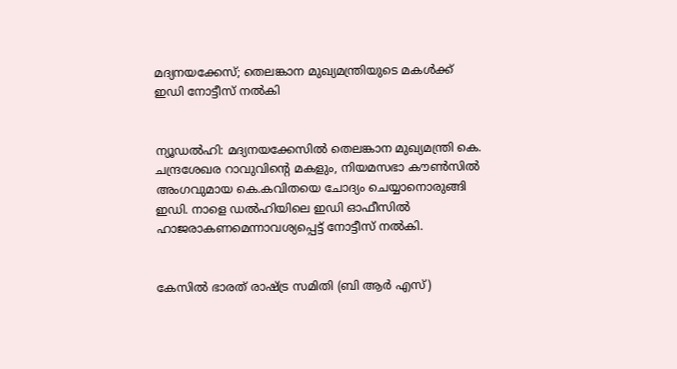മദ്യനയക്കേസ്; തെലങ്കാന മുഖ്യമന്ത്രിയുടെ മകള്‍ക്ക് ഇഡി നോട്ടീസ് നൽകി


ന്യൂഡല്‍ഹി: മദ്യനയക്കേസില്‍ തെലങ്കാന മുഖ്യമന്ത്രി കെ. ചന്ദ്രശേഖര റാവുവിന്റെ മകളും, നിയമസഭാ കൗണ്‍സില്‍ അംഗവുമായ കെ.കവിതയെ ചോദ്യം ചെയ്യാനൊരുങ്ങി ഇഡി. നാളെ ഡല്‍ഹിയിലെ ഇഡി ഓഫീസില്‍ ഹാജരാകണമെന്നാവശ്യപ്പെട്ട് നോട്ടീസ് നല്‍കി.


കേസില്‍ ഭാരത് രാഷ്ട്ര സമിതി (ബി ആര്‍ എസ്)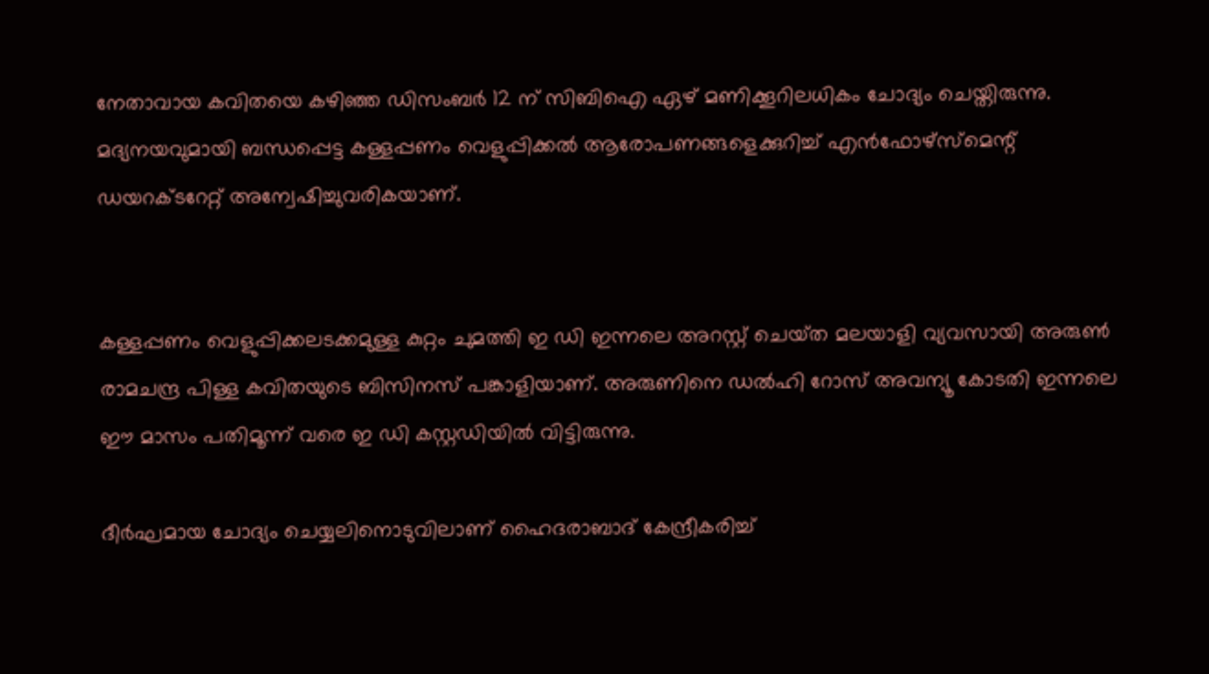നേതാവായ കവിതയെ കഴിഞ്ഞ ഡിസംബര്‍ 12 ന് സിബിഐ ഏഴ് മണിക്കൂറിലധികം ചോദ്യം ചെയ്തിരുന്നു. മദ്യനയവുമായി ബന്ധപ്പെട്ട കള്ളപ്പണം വെളുപ്പിക്കല്‍ ആരോപണങ്ങളെക്കുറിച്ച്‌ എന്‍ഫോഴ്സ്‌മെന്റ് ഡയറക്ടറേറ്റ് അന്വേഷിച്ചുവരികയാണ്.


കള്ളപ്പണം വെളുപ്പിക്കലടക്കമുള്ള കുറ്റം ചുമത്തി ഇ ഡി ഇന്നലെ അറസ്റ്റ് ചെയ്‌ത മലയാളി വ്യവസായി അരുണ്‍ രാമചന്ദ്ര പിള്ള കവിതയുടെ ബിസിനസ് പങ്കാളിയാണ്. അരുണിനെ ഡല്‍ഹി റോസ് അവന്യൂ കോടതി ഇന്നലെ ഈ മാസം പതിമൂന്ന് വരെ ഇ ഡി കസ്റ്റഡിയില്‍ വിട്ടിരുന്നു.

ദീര്‍ഘമായ ചോദ്യം ചെയ്യലിനൊടുവിലാണ് ഹൈദരാബാദ് കേന്ദ്രീകരിച്ച്‌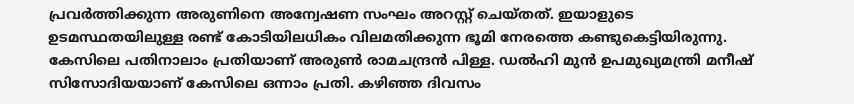പ്രവര്‍ത്തിക്കുന്ന അരുണിനെ അന്വേഷണ സംഘം അറസ്റ്റ് ചെയ്തത്. ഇയാളുടെ ഉടമസ്ഥതയിലുള്ള രണ്ട് കോടിയിലധികം വിലമതിക്കുന്ന ഭൂമി നേരത്തെ കണ്ടുകെട്ടിയിരുന്നു. കേസിലെ പതിനാലാം പ്രതിയാണ് അരുണ്‍ രാമചന്ദ്രന്‍ പിള്ള. ഡല്‍ഹി മുന്‍ ഉപമുഖ്യമന്ത്രി മനീഷ് സിസോദിയയാണ് കേസിലെ ഒന്നാം പ്രതി. കഴിഞ്ഞ ദിവസം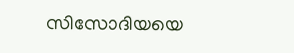സിസോദിയയെ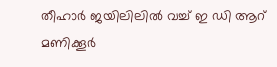തീഹാര്‍ ജയിലിലില്‍ വച്ച്‌ ഇ ഡി ആറ് മണിക്കൂര്‍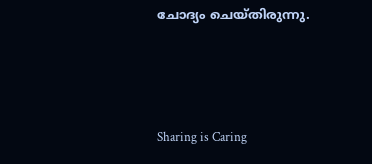ചോദ്യം ചെയ്‌തിരുന്നു.



Sharing is Caring